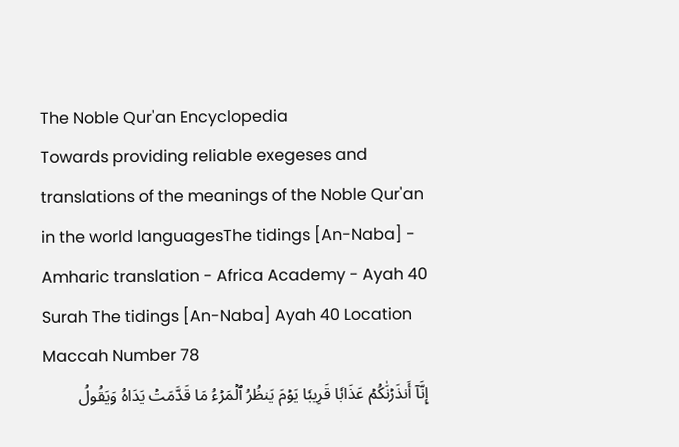The Noble Qur'an Encyclopedia
Towards providing reliable exegeses and translations of the meanings of the Noble Qur'an in the world languagesThe tidings [An-Naba] - Amharic translation - Africa Academy - Ayah 40
Surah The tidings [An-Naba] Ayah 40 Location Maccah Number 78
إِنَّآ أَنذَرۡنَٰكُمۡ عَذَابٗا قَرِيبٗا يَوۡمَ يَنظُرُ ٱلۡمَرۡءُ مَا قَدَّمَتۡ يَدَاهُ وَيَقُولُ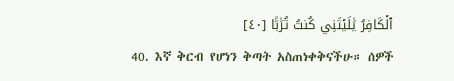ٱلۡكَافِرُ يَٰلَيۡتَنِي كُنتُ تُرَٰبَۢا [٤٠]
40. እኛ ቅርብ የሆነን ቅጣት አስጠነቀቅናችሁ። ሰዎች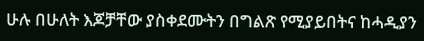ሁሉ በሁለት እጆቻቸው ያስቀደሙትን በግልጽ የሚያይበትና ከሓዲያን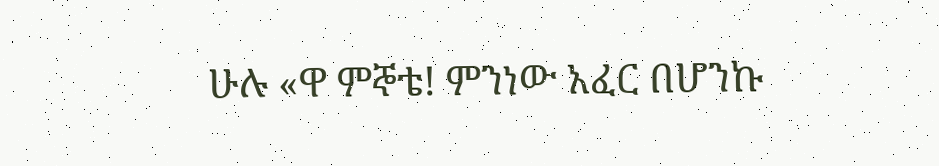ሁሉ «ዋ ምኞቴ! ምንነው አፈር በሆንኩ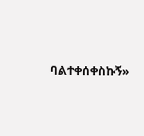ባልተቀሰቀስኩኝ»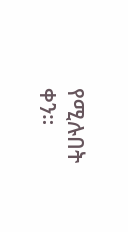የሚሉበት ቀን።